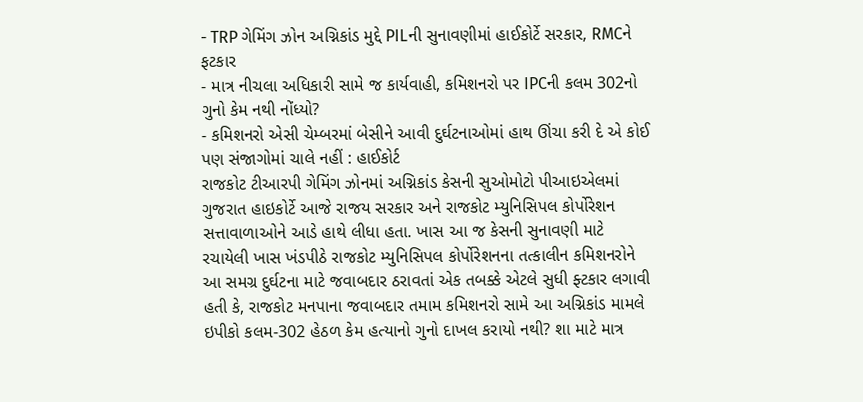- TRP ગેમિંગ ઝોન અગ્નિકાંડ મુદ્દે PILની સુનાવણીમાં હાઈકોર્ટે સરકાર, RMCને ફટકાર
- માત્ર નીચલા અધિકારી સામે જ કાર્યવાહી, કમિશનરો પર IPCની કલમ 302નો ગુનો કેમ નથી નોંધ્યો?
- કમિશનરો એસી ચેમ્બરમાં બેસીને આવી દુર્ઘટનાઓમાં હાથ ઊંચા કરી દે એ કોઈ પણ સંજાગોમાં ચાલે નહીં : હાઈકોર્ટ
રાજકોટ ટીઆરપી ગેમિંગ ઝોનમાં અગ્નિકાંડ કેસની સુઓમોટો પીઆઇએલમાં ગુજરાત હાઇકોર્ટે આજે રાજય સરકાર અને રાજકોટ મ્યુનિસિપલ કોર્પોરેશન સત્તાવાળાઓને આડે હાથે લીધા હતા. ખાસ આ જ કેસની સુનાવણી માટે રચાયેલી ખાસ ખંડપીઠે રાજકોટ મ્યુનિસિપલ કોર્પોરેશનના તત્કાલીન કમિશનરોને આ સમગ્ર દુર્ઘટના માટે જવાબદાર ઠરાવતાં એક તબક્કે એટલે સુધી ફ્ટકાર લગાવી હતી કે, રાજકોટ મનપાના જવાબદાર તમામ કમિશનરો સામે આ અગ્નિકાંડ મામલે ઇપીકો કલમ-302 હેઠળ કેમ હત્યાનો ગુનો દાખલ કરાયો નથી? શા માટે માત્ર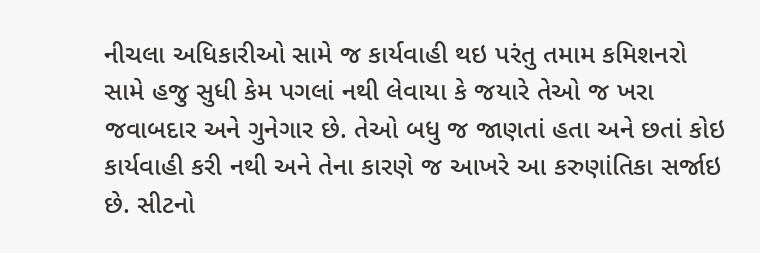નીચલા અધિકારીઓ સામે જ કાર્યવાહી થઇ પરંતુ તમામ કમિશનરો સામે હજુ સુધી કેમ પગલાં નથી લેવાયા કે જયારે તેઓ જ ખરા જવાબદાર અને ગુનેગાર છે. તેઓ બધુ જ જાણતાં હતા અને છતાં કોઇ કાર્યવાહી કરી નથી અને તેના કારણે જ આખરે આ કરુણાંતિકા સર્જાઇ છે. સીટનો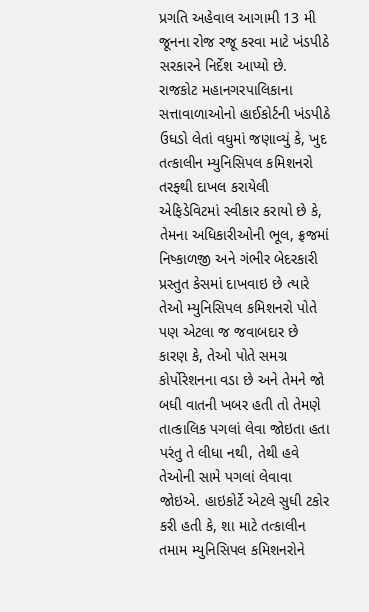પ્રગતિ અહેવાલ આગામી 13 મી જૂનના રોજ રજૂ કરવા માટે ખંડપીઠે સરકારને નિર્દેશ આપ્યો છે.
રાજકોટ મહાનગરપાલિકાના સત્તાવાળાઓનો હાઈકોર્ટની ખંડપીઠે ઉધડો લેતાં વધુમાં જણાવ્યું કે, ખુદ તત્કાલીન મ્યુનિસિપલ કમિશનરો તરફ્થી દાખલ કરાયેલી એફિડેવિટમાં સ્વીકાર કરાયો છે કે, તેમના અધિકારીઓની ભૂલ, ફ્રજમાં નિષ્કાળજી અને ગંભીર બેદરકારી પ્રસ્તુત કેસમાં દાખવાઇ છે ત્યારે તેઓ મ્યુનિસિપલ કમિશનરો પોતે પણ એટલા જ જવાબદાર છે કારણ કે, તેઓ પોતે સમગ્ર કોર્પોરેશનના વડા છે અને તેમને જો બધી વાતની ખબર હતી તો તેમણે તાત્કાલિક પગલાં લેવા જોઇતા હતા પરંતુ તે લીધા નથી, તેથી હવે તેઓની સામે પગલાં લેવાવા જોઇએ. હાઇકોર્ટે એટલે સુધી ટકોર કરી હતી કે, શા માટે તત્કાલીન તમામ મ્યુનિસિપલ કમિશનરોને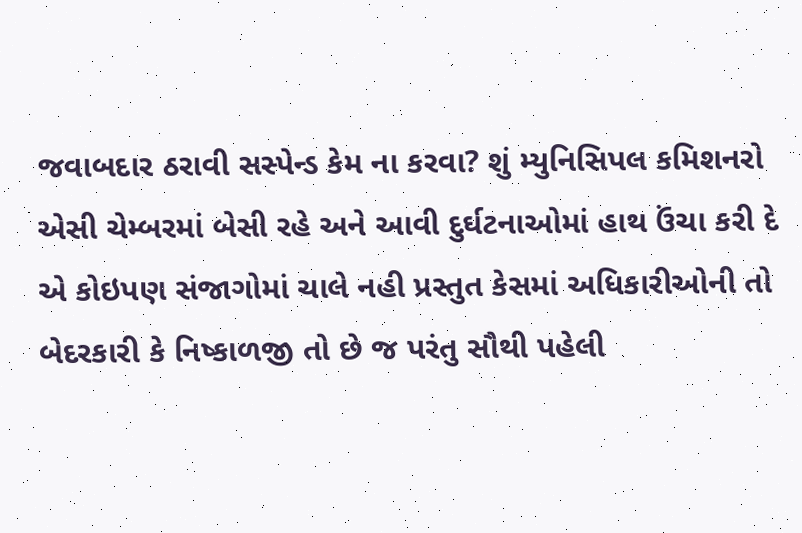જવાબદાર ઠરાવી સસ્પેન્ડ કેમ ના કરવા? શું મ્યુનિસિપલ કમિશનરો એસી ચેમ્બરમાં બેસી રહે અને આવી દુર્ઘટનાઓમાં હાથ ઉંચા કરી દે એ કોઇપણ સંજાગોમાં ચાલે નહી પ્રસ્તુત કેસમાં અધિકારીઓની તો બેદરકારી કે નિષ્કાળજી તો છે જ પરંતુ સૌથી પહેલી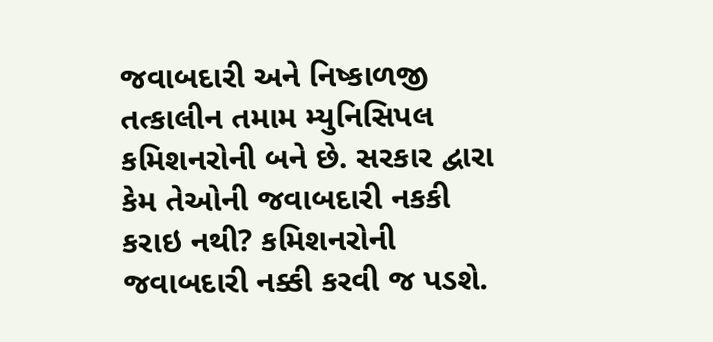જવાબદારી અને નિષ્કાળજી તત્કાલીન તમામ મ્યુનિસિપલ કમિશનરોની બને છે. સરકાર દ્વારા કેમ તેઓની જવાબદારી નકકી કરાઇ નથી? કમિશનરોની જવાબદારી નક્કી કરવી જ પડશે.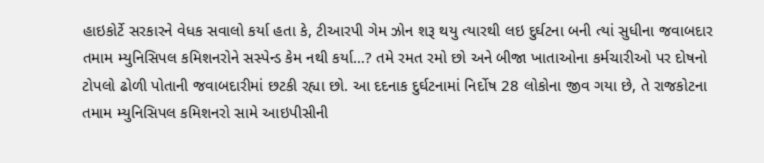હાઇકોર્ટે સરકારને વેધક સવાલો કર્યા હતા કે, ટીઆરપી ગેમ ઝોન શરૂ થયુ ત્યારથી લઇ દુર્ઘટના બની ત્યાં સુધીના જવાબદાર તમામ મ્યુનિસિપલ કમિશનરોને સસ્પેન્ડ કેમ નથી કર્યા…? તમે રમત રમો છો અને બીજા ખાતાઓના કર્મચારીઓ પર દોષનો ટોપલો ઢોળી પોતાની જવાબદારીમાં છટકી રહ્યા છો. આ દદનાક દુર્ઘટનામાં નિર્દોષ 28 લોકોના જીવ ગયા છે, તે રાજકોટના તમામ મ્યુનિસિપલ કમિશનરો સામે આઇપીસીની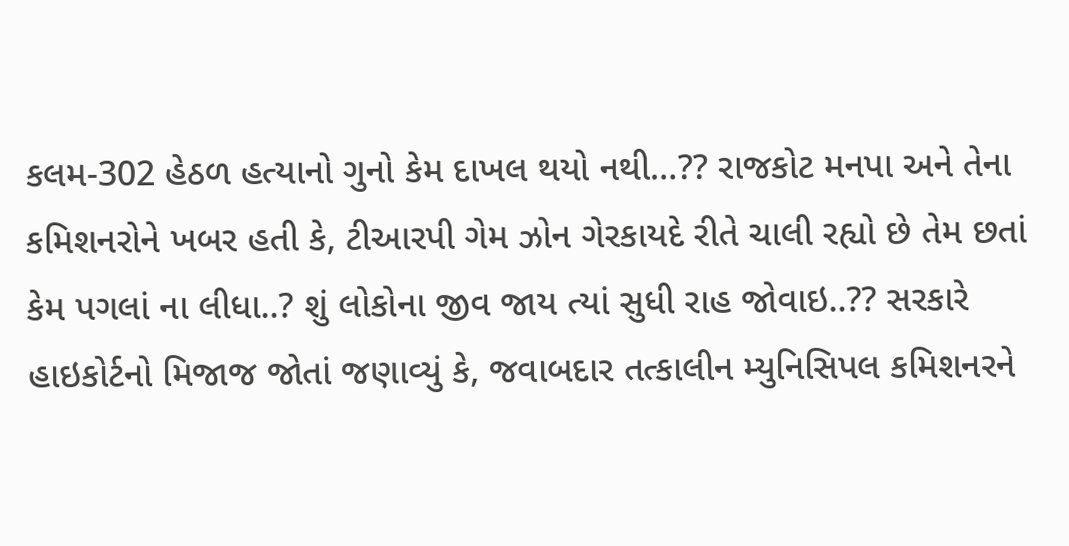કલમ-302 હેઠળ હત્યાનો ગુનો કેમ દાખલ થયો નથી…?? રાજકોટ મનપા અને તેના કમિશનરોને ખબર હતી કે, ટીઆરપી ગેમ ઝોન ગેરકાયદે રીતે ચાલી રહ્યો છે તેમ છતાં કેમ પગલાં ના લીધા..? શું લોકોના જીવ જાય ત્યાં સુધી રાહ જોવાઇ..?? સરકારે હાઇકોર્ટનો મિજાજ જોતાં જણાવ્યું કે, જવાબદાર તત્કાલીન મ્યુનિસિપલ કમિશનરને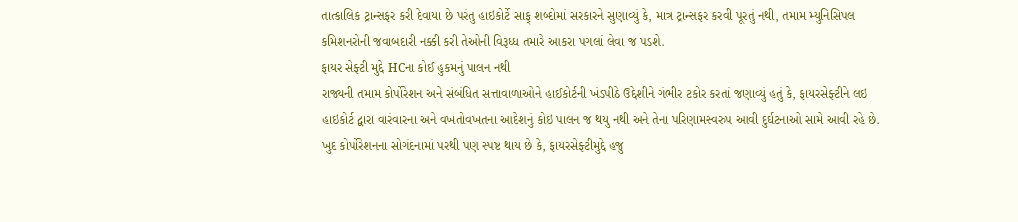તાત્કાલિક ટ્રાન્સફર કરી દેવાયા છે પરંતુ હાઇકોર્ટે સાફ્ શબ્દોમાં સરકારને સુણાવ્યું કે, માત્ર ટ્રાન્સફર કરવી પૂરતું નથી, તમામ મ્યુનિસિપલ કમિશનરોની જવાબદારી નક્કી કરી તેઓની વિરૂધ્ધ તમારે આકરા પગલાં લેવા જ પડશે.
ફાયર સેફ્ટી મુદ્દે HCના કોઈ હુકમનું પાલન નથી
રાજ્યની તમામ કોર્પોરેશન અને સંબંધિત સત્તાવાળાઓને હાઈકોર્ટની ખંડપીઠે ઉદ્દેશીને ગંભીર ટકોર કરતાં જણાવ્યું હતું કે, ફાયરસેફ્ટીને લઇ હાઇકોર્ટ દ્વારા વારંવારના અને વખતોવખતના આદેશનું કોઇ પાલન જ થયુ નથી અને તેના પરિણામસ્વરુપ આવી દુર્ઘટનાઓ સામે આવી રહે છે. ખુદ કોર્પોરેશનના સોગંદનામાં પરથી પણ સ્પષ્ટ થાય છે કે, ફાયરસેફ્ટીમુદ્દે હજુ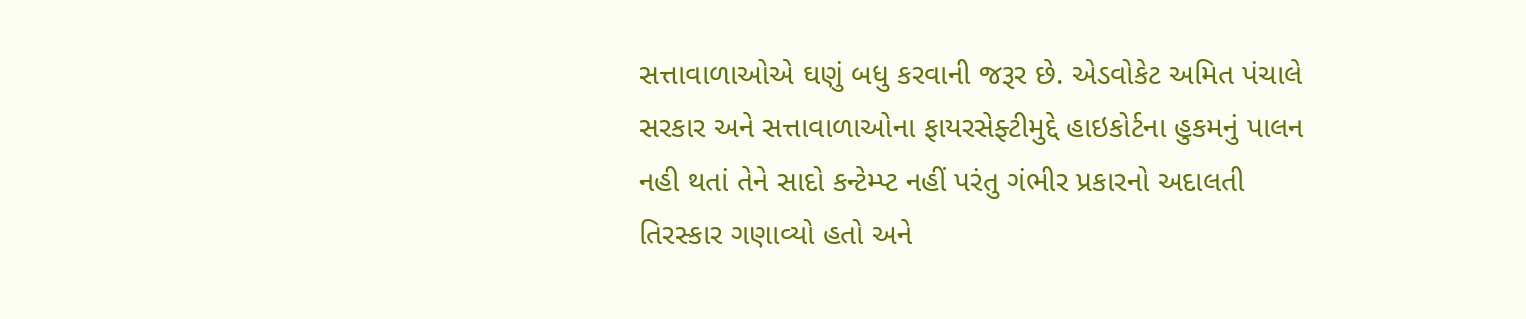સત્તાવાળાઓએ ઘણું બધુ કરવાની જરૂર છે. એડવોકેટ અમિત પંચાલે સરકાર અને સત્તાવાળાઓના ફાયરસેફ્ટીમુદ્દે હાઇકોર્ટના હુકમનું પાલન નહી થતાં તેને સાદો કન્ટેમ્પ્ટ નહીં પરંતુ ગંભીર પ્રકારનો અદાલતી તિરસ્કાર ગણાવ્યો હતો અને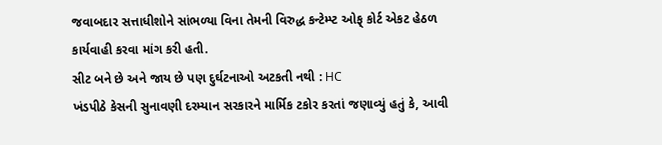જવાબદાર સત્તાધીશોને સાંભળ્યા વિના તેમની વિરુદ્ધ કન્ટેમ્પ્ટ ઓફ્ કોર્ટ એકટ હેઠળ કાર્યવાહી કરવા માંગ કરી હતી.
સીટ બને છે અને જાય છે પણ દુર્ઘટનાઓ અટકતી નથી : HC
ખંડપીઠે કેસની સુનાવણી દરમ્યાન સરકારને માર્મિક ટકોર કરતાં જણાવ્યું હતું કે, આવી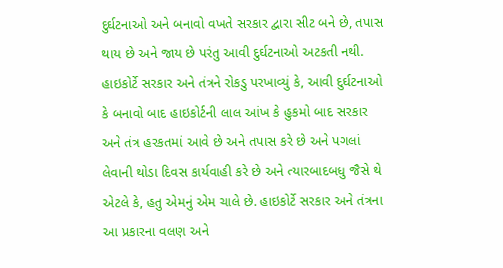દુર્ઘટનાઓ અને બનાવો વખતે સરકાર દ્વારા સીટ બને છે, તપાસ થાય છે અને જાય છે પરંતુ આવી દુર્ઘટનાઓ અટકતી નથી. હાઇકોર્ટે સરકાર અને તંત્રને રોકડુ પરખાવ્યું કે, આવી દુર્ઘટનાઓ કે બનાવો બાદ હાઇકોર્ટની લાલ આંખ કે હુકમો બાદ સરકાર અને તંત્ર હરકતમાં આવે છે અને તપાસ કરે છે અને પગલાં લેવાની થોડા દિવસ કાર્યવાહી કરે છે અને ત્યારબાદબધુ જૈસે થે એટલે કે, હતુ એમનું એમ ચાલે છે. હાઇકોર્ટે સરકાર અને તંત્રના આ પ્રકારના વલણ અને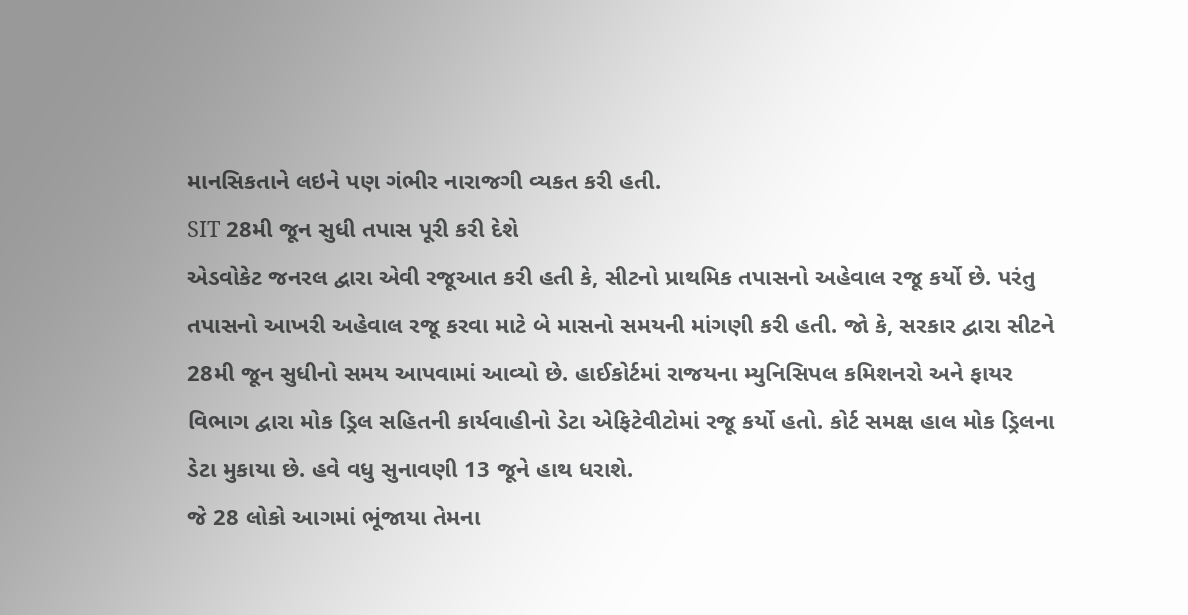માનસિકતાને લઇને પણ ગંભીર નારાજગી વ્યકત કરી હતી.
SIT 28મી જૂન સુધી તપાસ પૂરી કરી દેશે
એડવોકેટ જનરલ દ્વારા એવી રજૂઆત કરી હતી કે, સીટનો પ્રાથમિક તપાસનો અહેવાલ રજૂ કર્યો છે. પરંતુ તપાસનો આખરી અહેવાલ રજૂ કરવા માટે બે માસનો સમયની માંગણી કરી હતી. જો કે, સરકાર દ્વારા સીટને 28મી જૂન સુધીનો સમય આપવામાં આવ્યો છે. હાઈકોર્ટમાં રાજયના મ્યુનિસિપલ કમિશનરો અને ફાયર વિભાગ દ્વારા મોક ડ્રિલ સહિતની કાર્યવાહીનો ડેટા એફિટેવીટોમાં રજૂ કર્યો હતો. કોર્ટ સમક્ષ હાલ મોક ડ્રિલના ડેટા મુકાયા છે. હવે વધુ સુનાવણી 13 જૂને હાથ ધરાશે.
જે 28 લોકો આગમાં ભૂંજાયા તેમના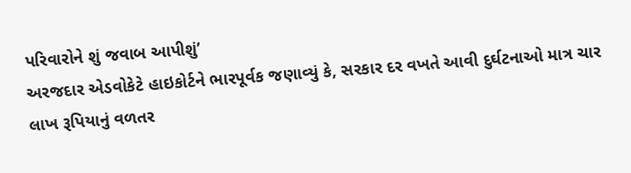પરિવારોને શું જવાબ આપીશું’
અરજદાર એડવોકેટે હાઇકોર્ટને ભારપૂર્વક જણાવ્યું કે, સરકાર દર વખતે આવી દુર્ઘટનાઓ માત્ર ચાર લાખ રૂપિયાનું વળતર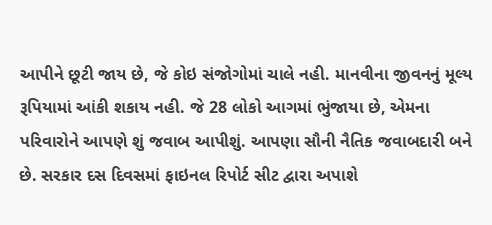આપીને છૂટી જાય છે, જે કોઇ સંજોગોમાં ચાલે નહી. માનવીના જીવનનું મૂલ્ય રૂપિયામાં આંકી શકાય નહી. જે 28 લોકો આગમાં ભુંજાયા છે, એમના પરિવારોને આપણે શું જવાબ આપીશું. આપણા સૌની નૈતિક જવાબદારી બને છે. સરકાર દસ દિવસમાં ફાઇનલ રિપોર્ટ સીટ દ્વારા અપાશે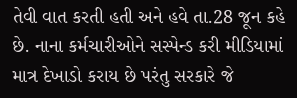તેવી વાત કરતી હતી અને હવે તા.28 જૂન કહે છે. નાના કર્મચારીઓને સસ્પેન્ડ કરી મીડિયામાં માત્ર દેખાડો કરાય છે પરંતુ સરકારે જે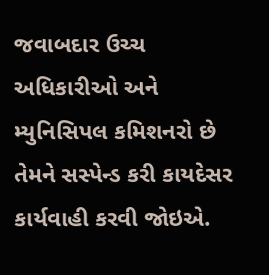જવાબદાર ઉચ્ચ અધિકારીઓ અને મ્યુનિસિપલ કમિશનરો છે તેમને સસ્પેન્ડ કરી કાયદેસર કાર્યવાહી કરવી જોઇએ.